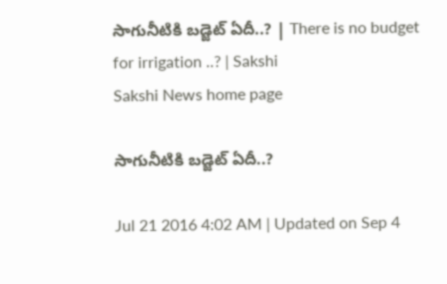సాగునీటికి బడ్జెట్ ఏదీ..? | There is no budget for irrigation ..? | Sakshi
Sakshi News home page

సాగునీటికి బడ్జెట్ ఏదీ..?

Jul 21 2016 4:02 AM | Updated on Sep 4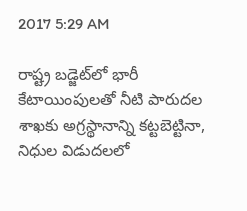2017 5:29 AM

రాష్ట్ర బడ్జెట్‌లో భారీ కేటాయింపులతో నీటి పారుదల శాఖకు అగ్రస్థానాన్ని కట్టబెట్టినా, నిధుల విడుదలలో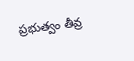ప్రభుత్వం తీవ్ర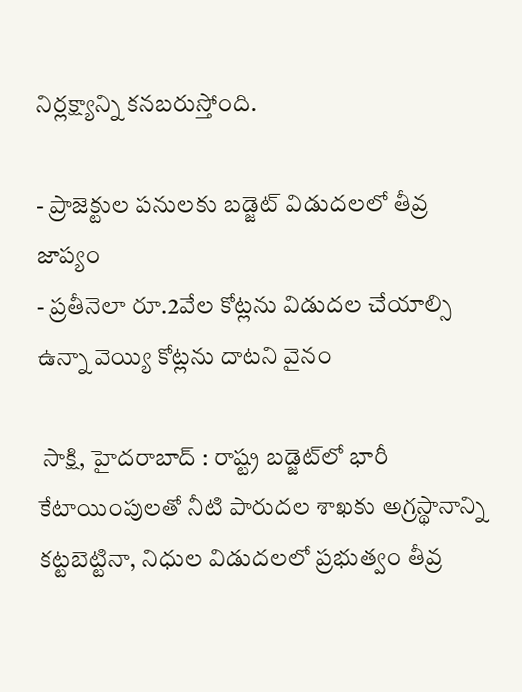నిర్లక్ష్యాన్ని కనబరుస్తోంది.

- ప్రాజెక్టుల పనులకు బడ్జెట్ విడుదలలో తీవ్ర జాప్యం
- ప్రతీనెలా రూ.2వేల కోట్లను విడుదల చేయాల్సి ఉన్నా వెయ్యి కోట్లను దాటని వైనం

 సాక్షి, హైదరాబాద్ : రాష్ట్ర బడ్జెట్‌లో భారీ కేటాయింపులతో నీటి పారుదల శాఖకు అగ్రస్థానాన్ని కట్టబెట్టినా, నిధుల విడుదలలో ప్రభుత్వం తీవ్ర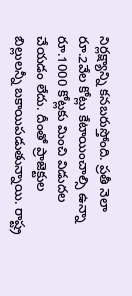నిర్లక్ష్యాన్ని కనబరుస్తోంది. ప్రతీ నెలా రూ.2వేల కోట్లు కేటాయించాల్సి ఉన్నా రూ.1000 కోట్లకు మించి విడుదల చేయడం లేదు. దీంతో ప్రాజెక్టుల బిల్లులన్నీ బకాయిపడుతున్నాయి. రాష్ట్ర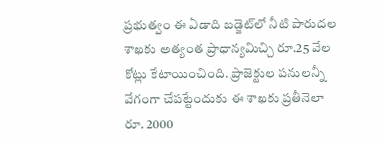ప్రభుత్వం ఈ ఏడాది బడ్జెట్‌లో నీటి పారుదల శాఖకు అత్యంత ప్రాధాన్యమిచ్చి రూ.25 వేల కోట్లు కేటాయించింది. ప్రాజెక్టుల పనులన్నీ వేగంగా చేపట్టేందుకు ఈ శాఖకు ప్రతీనెలా రూ. 2000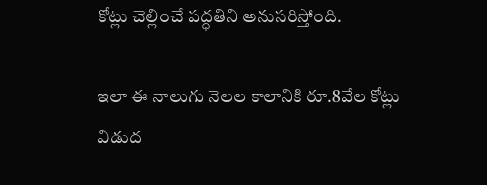కోట్లు చెల్లించే పద్ధతిని అనుసరిస్తోంది.

ఇలా ఈ నాలుగు నెలల కాలానికి రూ.8వేల కోట్లు విడుద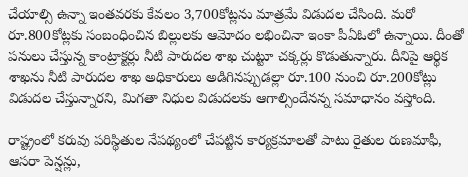చేయాల్సి ఉన్నా ఇంతవరకు కేవలం 3,700కోట్లను మాత్రమే విడుదల చేసింది. మరో రూ.800కోట్లకు సంబంధించిన బిల్లులకు ఆమోదం లభించినా ఇంకా పీఏఓలో ఉన్నాయి. దీంతో పనులు చేస్తున్న కాంట్రాక్టర్లు నీటి పారుదల శాఖ చుట్టూ చక్కర్లు కొడుతున్నారు. దీనిపై ఆర్థిక శాఖను నీటి పారుదల శాఖ అధికారులు అడిగినప్పుడల్లా రూ.100 నుంచి రూ.200కోట్లు విడుదల చేస్తున్నారని, మిగతా నిధుల విడుదలకు ఆగాల్సిందేనన్న సమాధానం వస్తోంది.

రాష్ట్రంలో కరువు పరిస్థితుల నేపథ్యంలో చేపట్టిన కార్యక్రమాలతో పాటు రైతుల రుణమాఫీ, ఆసరా పెన్షన్లు,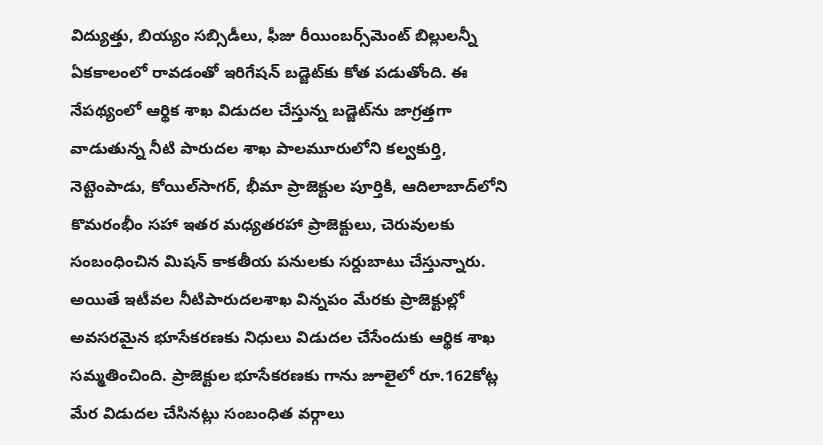విద్యుత్తు, బియ్యం సబ్సిడీలు, ఫీజు రీయింబర్స్‌మెంట్ బిల్లులన్నీ ఏకకాలంలో రావడంతో ఇరిగేషన్ బడ్జెట్‌కు కోత పడుతోంది. ఈ నేపథ్యంలో ఆర్థిక శాఖ విడుదల చేస్తున్న బడ్జెట్‌ను జాగ్రత్తగా వాడుతున్న నీటి పారుదల శాఖ పాలమూరులోని కల్వకుర్తి, నెట్టెంపాడు, కోయిల్‌సాగర్, భీమా ప్రాజెక్టుల పూర్తికి, ఆదిలాబాద్‌లోని కొమరంభీం సహా ఇతర మధ్యతరహా ప్రాజెక్టులు, చెరువులకు సంబంధించిన మిషన్ కాకతీయ పనులకు సర్దుబాటు చేస్తున్నారు. అయితే ఇటీవల నీటిపారుదలశాఖ విన్నపం మేరకు ప్రాజెక్టుల్లో అవసరమైన భూసేకరణకు నిధులు విడుదల చేసేందుకు ఆర్థిక శాఖ సమ్మతించింది. ప్రాజెక్టుల భూసేకరణకు గాను జూలైలో రూ.162కోట్ల మేర విడుదల చేసినట్లు సంబంధిత వర్గాలు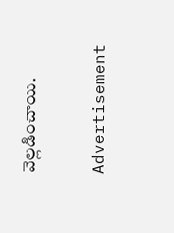వెల్లడించాయి.

Advertisement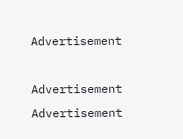Advertisement

Advertisement
Advertisement